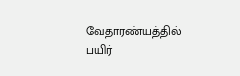வேதாரண்யத்தில் பயிர்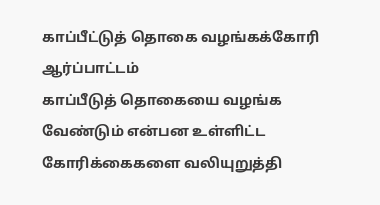காப்பீட்டுத் தொகை வழங்கக்கோரி ஆர்ப்பாட்டம்
காப்பீடுத் தொகையை வழங்க வேண்டும் என்பன உள்ளிட்ட கோரிக்கைகளை வலியுறுத்தி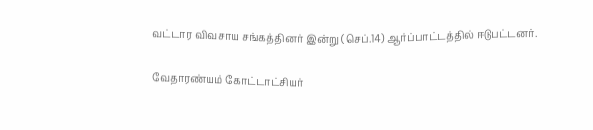வட்டார விவசாய சங்கத்தினர் இன்று (செப்.14) ஆர்ப்பாட்டத்தில் ஈடுபட்டனர்.

வேதாரண்யம் கோட்டாட்சியர்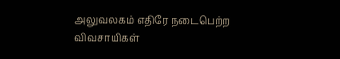அலுவலகம் எதிரே நடைபெற்ற விவசாயிகள்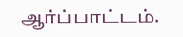ஆர்ப்பாட்டம்.